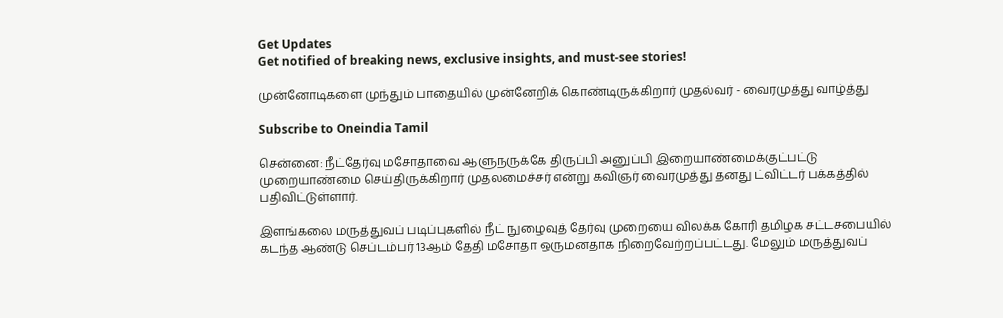Get Updates
Get notified of breaking news, exclusive insights, and must-see stories!

முன்னோடிகளை முந்தும் பாதையில் முன்னேறிக் கொண்டிருக்கிறார் முதல்வர் - வைரமுத்து வாழ்த்து

Subscribe to Oneindia Tamil

சென்னை: நீட்தேர்வு மசோதாவை ஆளுநருக்கே திருப்பி அனுப்பி இறையாண்மைக்குட்பட்டு முறையாண்மை செய்திருக்கிறார் முதலமைச்சர் என்று கவிஞர் வைரமுத்து தனது ட்விட்டர் பக்கத்தில் பதிவிட்டுள்ளார்.

இளங்கலை மருத்துவப் படிப்புகளில் நீட் நுழைவுத் தேர்வு முறையை விலக்க கோரி தமிழக சட்டசபையில் கடந்த ஆண்டு செப்டம்பர் 13ஆம் தேதி மசோதா ஒருமனதாக நிறைவேற்றப்பட்டது. மேலும் மருத்துவப்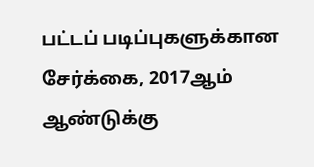பட்டப் படிப்புகளுக்கான சேர்க்கை, 2017ஆம் ஆண்டுக்கு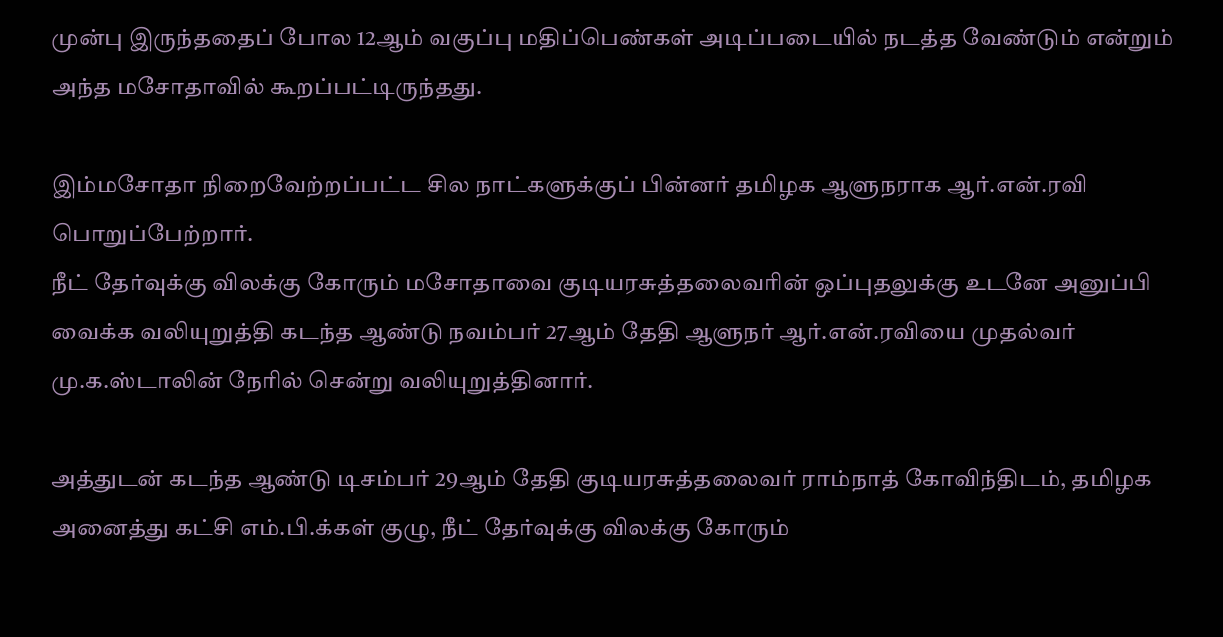முன்பு இருந்ததைப் போல 12ஆம் வகுப்பு மதிப்பெண்கள் அடிப்படையில் நடத்த வேண்டும் என்றும் அந்த மசோதாவில் கூறப்பட்டிருந்தது.

இம்மசோதா நிறைவேற்றப்பட்ட சில நாட்களுக்குப் பின்னர் தமிழக ஆளுநராக ஆர்.என்.ரவி பொறுப்பேற்றார்.
நீட் தேர்வுக்கு விலக்கு கோரும் மசோதாவை குடியரசுத்தலைவரின் ஒப்புதலுக்கு உடனே அனுப்பி வைக்க வலியுறுத்தி கடந்த ஆண்டு நவம்பர் 27ஆம் தேதி ஆளுநர் ஆர்.என்.ரவியை முதல்வர் மு.க.ஸ்டாலின் நேரில் சென்று வலியுறுத்தினார்.

அத்துடன் கடந்த ஆண்டு டிசம்பர் 29ஆம் தேதி குடியரசுத்தலைவர் ராம்நாத் கோவிந்திடம், தமிழக அனைத்து கட்சி எம்.பி.க்கள் குழு, நீட் தேர்வுக்கு விலக்கு கோரும்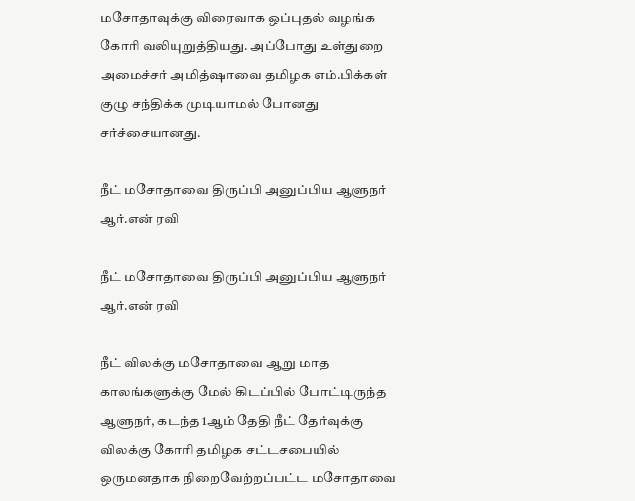மசோதாவுக்கு விரைவாக ஒப்புதல் வழங்க கோரி வலியுறுத்தியது. அப்போது உள்துறை அமைச்சர் அமித்ஷாவை தமிழக எம்.பிக்கள் குழு சந்திக்க முடியாமல் போனது சர்ச்சையானது.

நீட் மசோதாவை திருப்பி அனுப்பிய ஆளுநர் ஆர்.என் ரவி

நீட் மசோதாவை திருப்பி அனுப்பிய ஆளுநர் ஆர்.என் ரவி

நீட் விலக்கு மசோதாவை ஆறு மாத காலங்களுக்கு மேல் கிடப்பில் போட்டிருந்த ஆளுநர், கடந்த 1ஆம் தேதி நீட் தேர்வுக்கு விலக்கு கோரி தமிழக சட்டசபையில் ஒருமனதாக நிறைவேற்றப்பட்ட மசோதாவை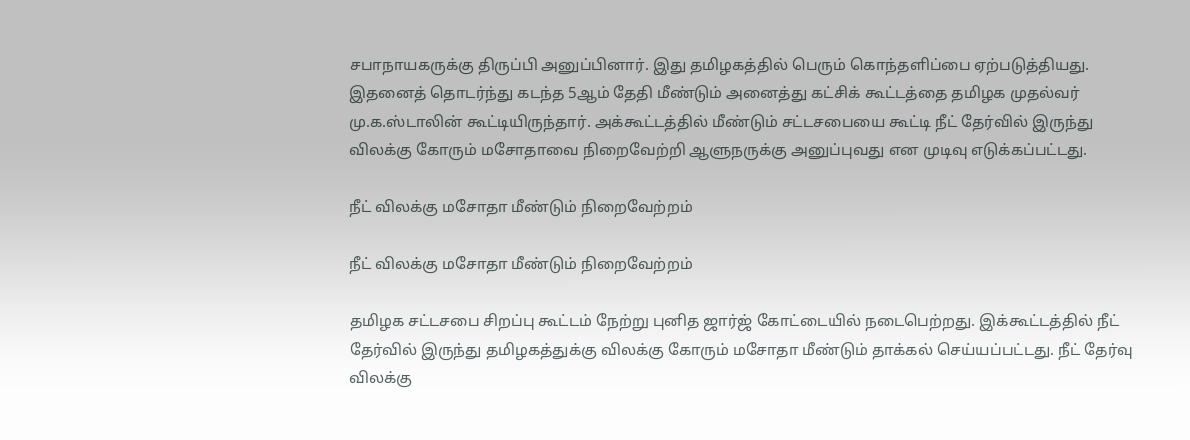சபாநாயகருக்கு திருப்பி அனுப்பினார். இது தமிழகத்தில் பெரும் கொந்தளிப்பை ஏற்படுத்தியது. இதனைத் தொடர்ந்து கடந்த 5ஆம் தேதி மீண்டும் அனைத்து கட்சிக் கூட்டத்தை தமிழக முதல்வர் மு.க.ஸ்டாலின் கூட்டியிருந்தார். அக்கூட்டத்தில் மீண்டும் சட்டசபையை கூட்டி நீட் தேர்வில் இருந்து விலக்கு கோரும் மசோதாவை நிறைவேற்றி ஆளுநருக்கு அனுப்புவது என முடிவு எடுக்கப்பட்டது.

நீட் விலக்கு மசோதா மீண்டும் நிறைவேற்றம்

நீட் விலக்கு மசோதா மீண்டும் நிறைவேற்றம்

தமிழக சட்டசபை சிறப்பு கூட்டம் நேற்று புனித ஜார்ஜ் கோட்டையில் நடைபெற்றது. இக்கூட்டத்தில் நீட் தேர்வில் இருந்து தமிழகத்துக்கு விலக்கு கோரும் மசோதா மீண்டும் தாக்கல் செய்யப்பட்டது. நீட் தேர்வு விலக்கு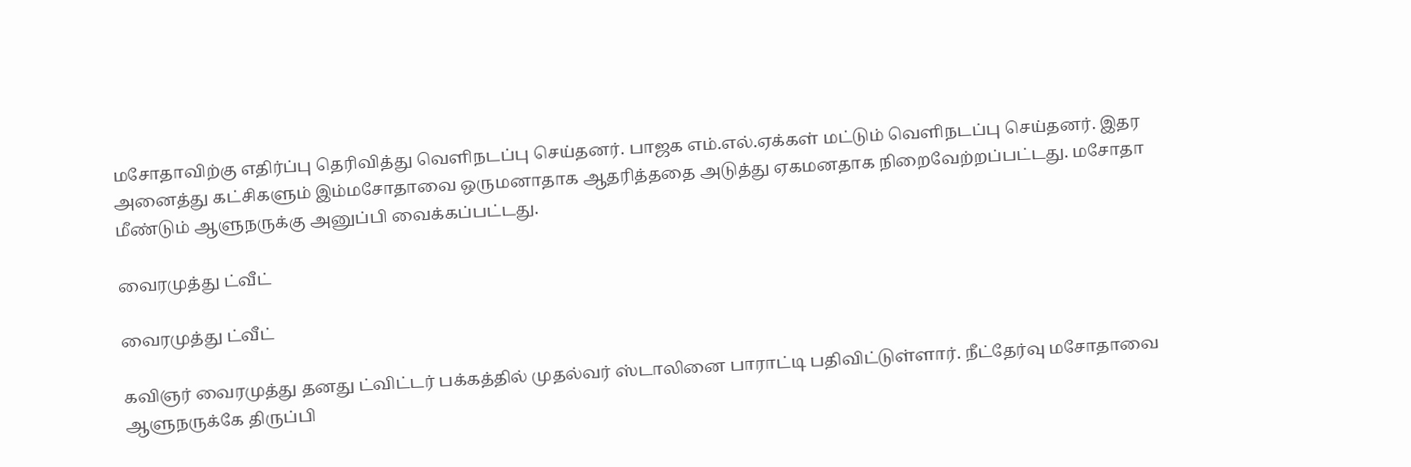மசோதாவிற்கு எதிர்ப்பு தெரிவித்து வெளிநடப்பு செய்தனர். பாஜக எம்.எல்.ஏக்கள் மட்டும் வெளிநடப்பு செய்தனர். இதர அனைத்து கட்சிகளும் இம்மசோதாவை ஒருமனாதாக ஆதரித்ததை அடுத்து ஏகமனதாக நிறைவேற்றப்பட்டது. மசோதா மீண்டும் ஆளுநருக்கு அனுப்பி வைக்கப்பட்டது.

வைரமுத்து ட்வீட்

வைரமுத்து ட்வீட்

கவிஞர் வைரமுத்து தனது ட்விட்டர் பக்கத்தில் முதல்வர் ஸ்டாலினை பாராட்டி பதிவிட்டுள்ளார். நீட்தேர்வு மசோதாவை ஆளுநருக்கே திருப்பி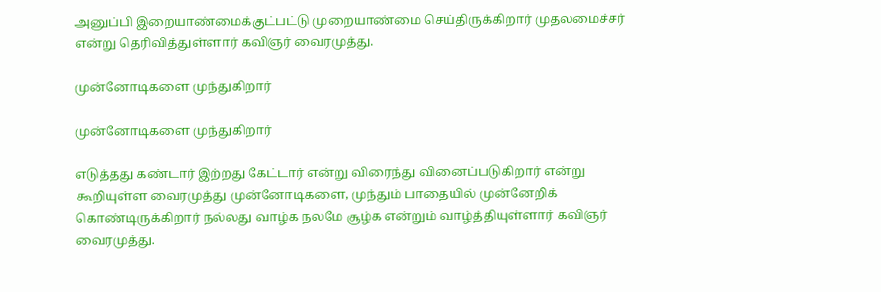அனுப்பி இறையாண்மைக்குட்பட்டு முறையாண்மை செய்திருக்கிறார் முதலமைச்சர் என்று தெரிவித்துள்ளார் கவிஞர் வைரமுத்து.

முன்னோடிகளை முந்துகிறார்

முன்னோடிகளை முந்துகிறார்

எடுத்தது கண்டார் இற்றது கேட்டார் என்று விரைந்து வினைப்படுகிறார் என்று கூறியுள்ள வைரமுத்து முன்னோடிகளை, முந்தும் பாதையில் முன்னேறிக் கொண்டிருக்கிறார் நல்லது வாழ்க நலமே சூழ்க என்றும் வாழ்த்தியுள்ளார் கவிஞர் வைரமுத்து.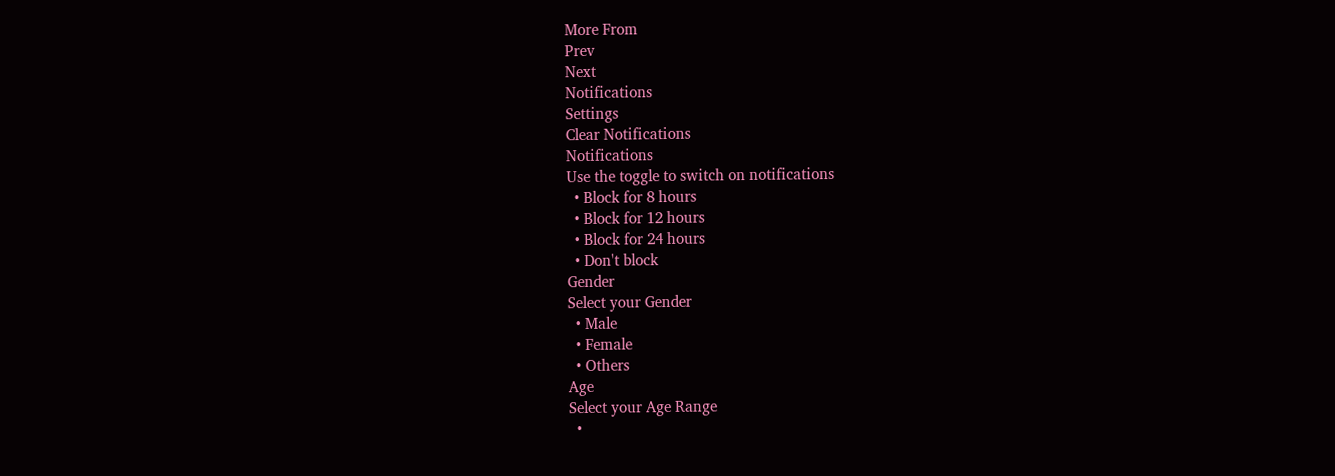More From
Prev
Next
Notifications
Settings
Clear Notifications
Notifications
Use the toggle to switch on notifications
  • Block for 8 hours
  • Block for 12 hours
  • Block for 24 hours
  • Don't block
Gender
Select your Gender
  • Male
  • Female
  • Others
Age
Select your Age Range
  •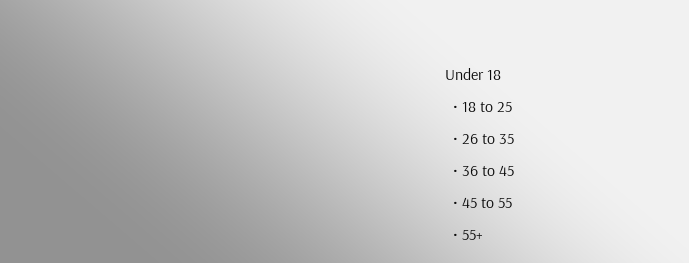Under 18
  • 18 to 25
  • 26 to 35
  • 36 to 45
  • 45 to 55
  • 55+